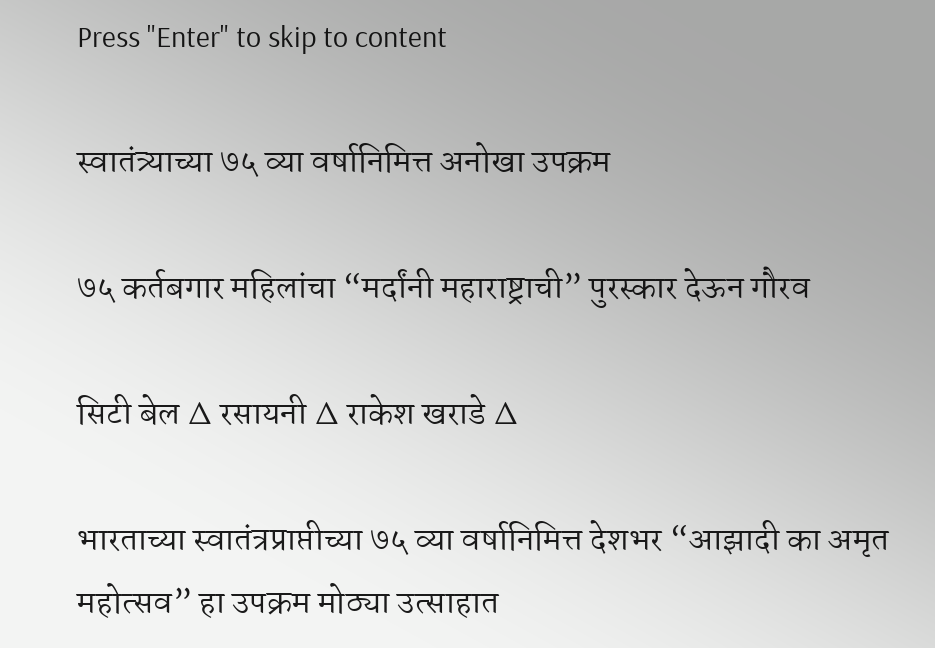Press "Enter" to skip to content

स्वातंत्र्याच्या ७५ व्या वर्षानिमित्त अनोखा उपक्रम

७५ कर्तबगार महिलांचा “मर्दांनी महाराष्ट्राची” पुरस्कार देऊन गौरव

सिटी बेल ∆ रसायनी ∆ राकेश खराडे ∆

भारताच्या स्वातंत्रप्राप्तीच्या ७५ व्या वर्षानिमित्त देशभर “आझादी का अमृत महोत्सव” हा उपक्रम मोठ्या उत्साहात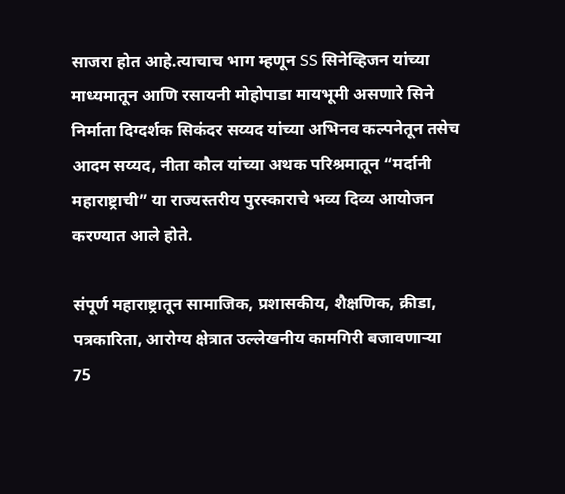साजरा होत आहे.त्याचाच भाग म्हणून SS सिनेव्हिजन यांच्या माध्यमातून आणि रसायनी मोहोपाडा मायभूमी असणारे सिने निर्माता दिग्दर्शक सिकंदर सय्यद यांच्या अभिनव कल्पनेतून तसेच आदम सय्यद, नीता कौल यांच्या अथक परिश्रमातून “मर्दानी महाराष्ट्राची” या राज्यस्तरीय पुरस्काराचे भव्य दिव्य आयोजन करण्यात आले होते.

संपूर्ण महाराष्ट्रातून सामाजिक, प्रशासकीय, शैक्षणिक, क्रीडा, पत्रकारिता, आरोग्य क्षेत्रात उल्लेखनीय कामगिरी बजावणाऱ्या 75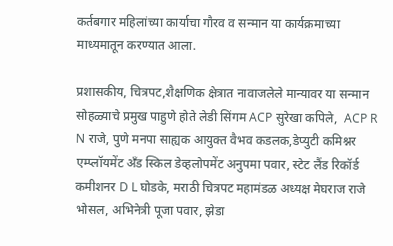कर्तबगार महिलांच्या कार्याचा गौरव व सन्मान या कार्यक्रमाच्या माध्यमातून करण्यात आला.

प्रशासकीय, चित्रपट,शैक्षणिक क्षेत्रात नावाजलेले मान्यावर या सन्मान सोहळ्याचे प्रमुख पाहुणे होते लेडी सिंगम ACP सुरेखा कपिले,  ACP R N राजे, पुणे मनपा साह्यक आयुक्त वैभव कडलक,डेप्युटी कमिश्नर एम्प्लॉयमेंट अँड स्किल डेव्हलोपमेंट अनुपमा पवार, स्टेट लैंड रिकॉर्ड कमीशनर D L घोडके, मराठी चित्रपट महामंडळ अध्यक्ष मेघराज राजे भोसल, अभिनेत्री पूजा पवार, झेडा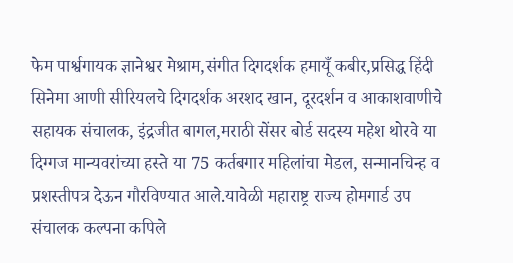फेम पार्श्वगायक ज्ञानेश्वर मेश्राम,संगीत दिगदर्शक हमायूँ कबीर,प्रसिद्ध हिंदी सिनेमा आणी सीरियलचे दिगदर्शक अरशद खान, दूरदर्शन व आकाशवाणीचे सहायक संचालक, इंद्रजीत बागल,मराठी सेंसर बोर्ड सदस्य महेश थोरवे या दिग्गज मान्यवरांच्या हस्ते या 75 कर्तबगार महिलांचा मेडल, सन्मानचिन्ह व प्रशस्तीपत्र देऊन गौरविण्यात आले.यावेळी महाराष्ट्र राज्य होमगार्ड उप संचालक कल्पना कपिले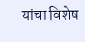यांचा विशेष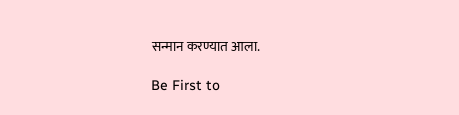सन्मान करण्यात आला.

Be First to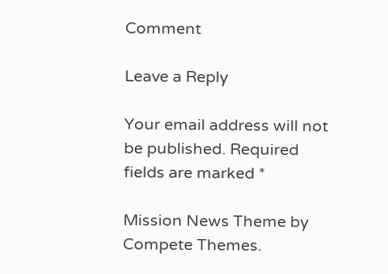Comment

Leave a Reply

Your email address will not be published. Required fields are marked *

Mission News Theme by Compete Themes.